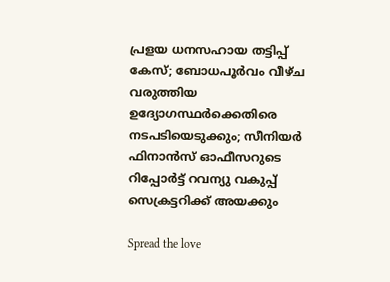പ്രളയ ധനസഹായ തട്ടിപ്പ് കേസ്; ബോധപൂര്‍വം വീഴ്ച വരുത്തിയ ഉദ്യോഗസ്ഥര്‍ക്കെതിരെ നടപടിയെടുക്കും; സീനിയര്‍ ഫിനാന്‍സ് ഓഫീസറുടെ റിപ്പോര്‍ട്ട് റവന്യു വകുപ്പ് സെക്രട്ടറിക്ക് അയക്കും

Spread the love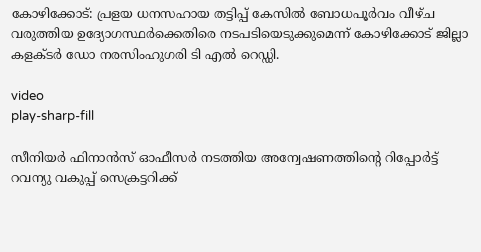കോഴിക്കോട്: പ്രളയ ധനസഹായ തട്ടിപ്പ് കേസിൽ ബോധപൂര്‍വം വീഴ്ച വരുത്തിയ ഉദ്യോഗസ്ഥര്‍ക്കെതിരെ നടപടിയെടുക്കുമെന്ന് കോഴിക്കോട് ജില്ലാ കളക്ടര്‍ ഡോ നരസിംഹുഗരി ടി എല്‍ റെഡ്ഡി.

video
play-sharp-fill

സീനിയര്‍ ഫിനാന്‍സ് ഓഫീസര്‍ നടത്തിയ അന്വേഷണത്തിന്റെ റിപ്പോര്‍ട്ട് റവന്യു വകുപ്പ് സെക്രട്ടറിക്ക്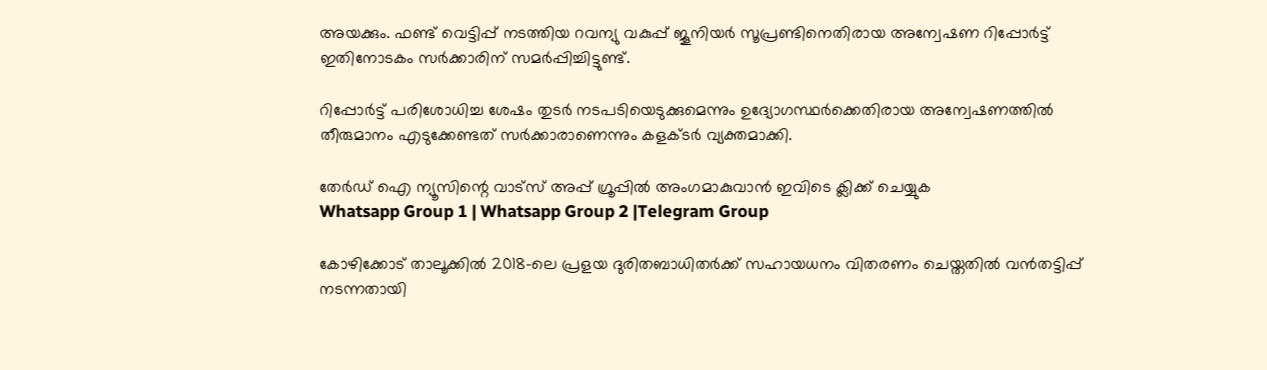അയക്കും. ഫണ്ട് വെട്ടിപ്പ് നടത്തിയ റവന്യു വകുപ്പ് ജൂനിയര്‍ സൂപ്രണ്ടിനെതിരായ അന്വേഷണ റിപ്പോര്‍ട്ട് ഇതിനോടകം സര്‍ക്കാരിന് സമര്‍പ്പിച്ചിട്ടുണ്ട്.

റിപ്പോര്‍ട്ട് പരിശോധിച്ച ശേഷം തുടര്‍ നടപടിയെടുക്കുമെന്നും ഉദ്യോഗസ്ഥര്‍ക്കെതിരായ അന്വേഷണത്തില്‍ തീരുമാനം എടുക്കേണ്ടത് സര്‍ക്കാരാണെന്നും കളക്ടര്‍ വ്യക്തമാക്കി.

തേർഡ് ഐ ന്യൂസിന്റെ വാട്സ് അപ്പ് ഗ്രൂപ്പിൽ അംഗമാകുവാൻ ഇവിടെ ക്ലിക്ക് ചെയ്യുക
Whatsapp Group 1 | Whatsapp Group 2 |Telegram Group

കോഴിക്കോട് താലൂക്കില്‍ 2018-ലെ പ്രളയ ദുരിതബാധിതര്‍ക്ക് സഹായധനം വിതരണം ചെയ്തതില്‍ വന്‍തട്ടിപ്പ് നടന്നതായി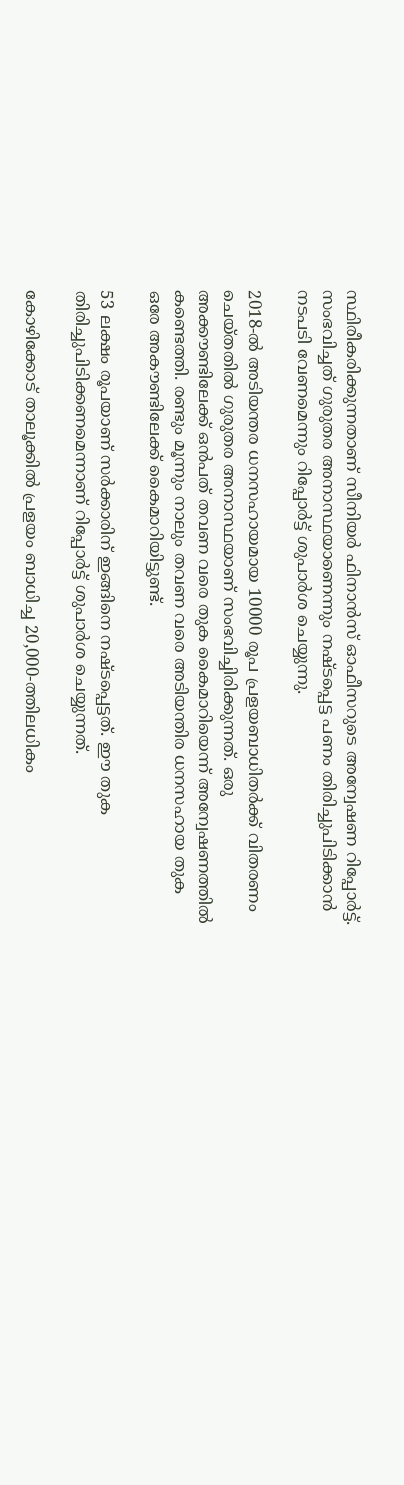സ്ഥിരീകരിക്കുന്നതാണ് സീനിയര്‍ ഫിനാന്‍സ് ഓഫീസറുടെ അന്വേഷണ റിപ്പോര്‍ട്ട്. സംഭവിച്ചത് ഗുരുതര അനാസ്ഥയാണെന്നും നഷ്ടപ്പെട്ട പണം തിരിച്ചുപിടിക്കാന്‍ നടപടി വേണമെന്നും റിപ്പോര്‍ട്ട് ശുപാര്‍ശ ചെയ്യുന്നു.

2018-ല്‍ അടിയന്തര ധനസഹായമായ 10000 രൂപ പ്രളയബാധിതര്‍ക്ക് വിതരണം ചെയ്തതില്‍ ഗുരുതര അനാസ്ഥയാണ് സംഭവിച്ചിരിക്കുന്നത്. ഒരു അക്കൗണ്ടിലേക്ക് ഒന്‍പത് തവണ വരെ തുക കൈമാറിയെന്ന് അന്വേഷണത്തില്‍ കണ്ടെത്തി. രണ്ടും മൂന്നും നാലും തവണ വരെ അടിയന്തിര ധനസഹായ തുക ഒരേ അകൗണ്ടിലേക്ക് കൈമാറിയിട്ടുണ്ട്.

53 ലക്ഷം രൂപയാണ് സര്‍ക്കാരിന് ഇങ്ങിനെ നഷ്ടപ്പെട്ടത്. ഈ തുക തിരിച്ചുപിടിക്കണമെന്നാണ് റിപ്പോര്‍ട്ട് ശുപാര്‍ശ ചെയ്യുന്നത്.

കോഴിക്കോട് താലൂക്കില്‍ പ്രളയം ബാധിച്ച 20,000-ത്തിലധികം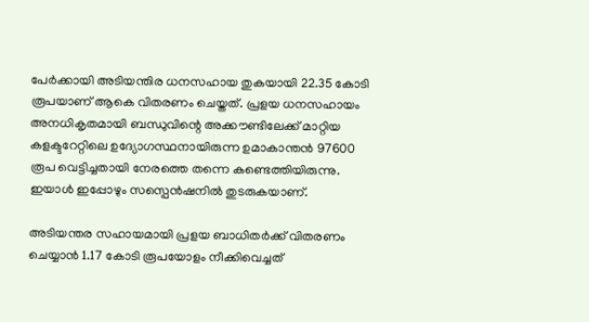പേര്‍ക്കായി അടിയന്തിര ധനസഹായ തുകയായി 22.35 കോടി രൂപയാണ് ആകെ വിതരണം ചെയ്തത്. പ്രളയ ധനസഹായം അനധികൃതമായി ബന്ധുവിന്റെ അക്കൗണ്ടിലേക്ക് മാറ്റിയ കളക്ടറേറ്റിലെ ഉദ്യോഗസ്ഥനായിരുന്ന ഉമാകാന്തന്‍ 97600 രൂപ വെട്ടിച്ചതായി നേരത്തെ തന്നെ കണ്ടെത്തിയിരുന്നു. ഇയാള്‍ ഇപ്പോഴും സസ്പെന്‍ഷനില്‍ തുടരുകയാണ്.

അടിയന്തര സഹായമായി പ്രളയ ബാധിതര്‍ക്ക് വിതരണം ചെയ്യാന്‍ 1.17 കോടി രൂപയോളം നീക്കിവെച്ചത്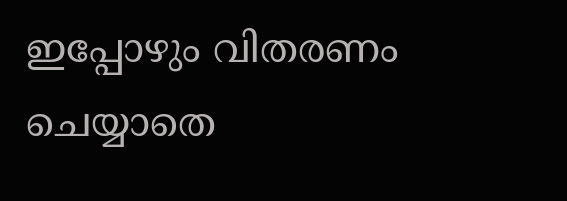ഇപ്പോഴും വിതരണം ചെയ്യാതെ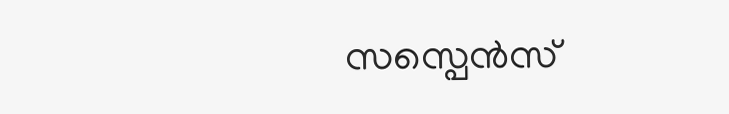സസ്പെന്‍സ്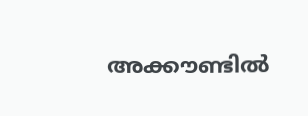അക്കൗണ്ടില്‍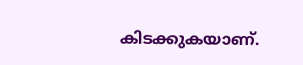കിടക്കുകയാണ്.